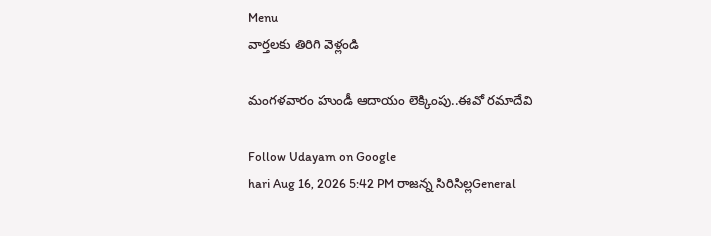Menu
వార్తలకు తిరిగి వెళ్లండి

మంగళవారం హుండీ ఆదాయం లెక్కింపు..ఈవో రమాదేవి

Follow Udayam on Google
hari Aug 16, 2026 5:42 PM రాజన్న సిరిసిల్లGeneral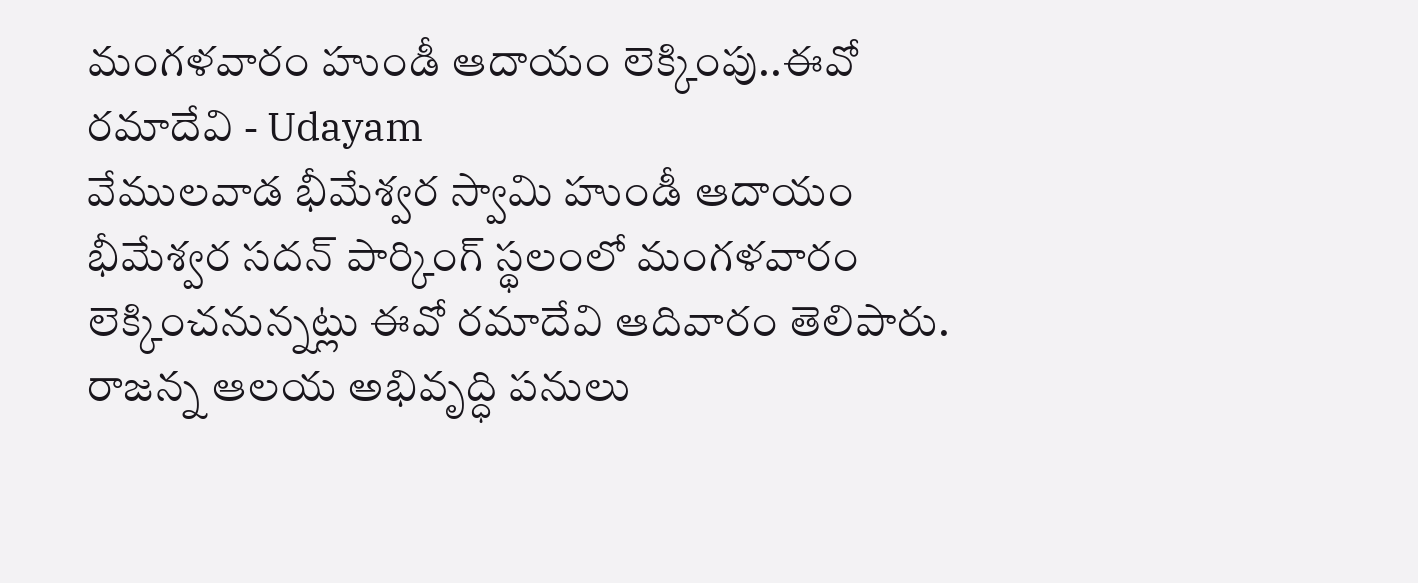మంగళవారం హుండీ ఆదాయం లెక్కింపు..ఈవో రమాదేవి - Udayam
వేములవాడ భీమేశ్వర స్వామి హుండీ ఆదాయం భీమేశ్వర సదన్ పార్కింగ్ స్థలంలో మంగళవారం లెక్కించనున్నట్లు ఈవో రమాదేవి ఆదివారం తెలిపారు. రాజన్న ఆలయ అభివృద్ధి పనులు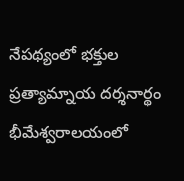నేపథ్యంలో భక్తుల ప్రత్యామ్నాయ దర్శనార్థం భీమేశ్వరాలయంలో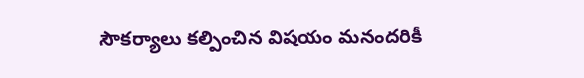సౌకర్యాలు కల్పించిన విషయం మనందరికీ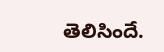తెలిసిందే.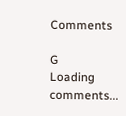Comments

G
Loading comments...